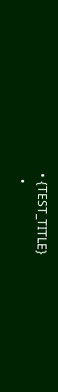• {TEST_TITLE}
  •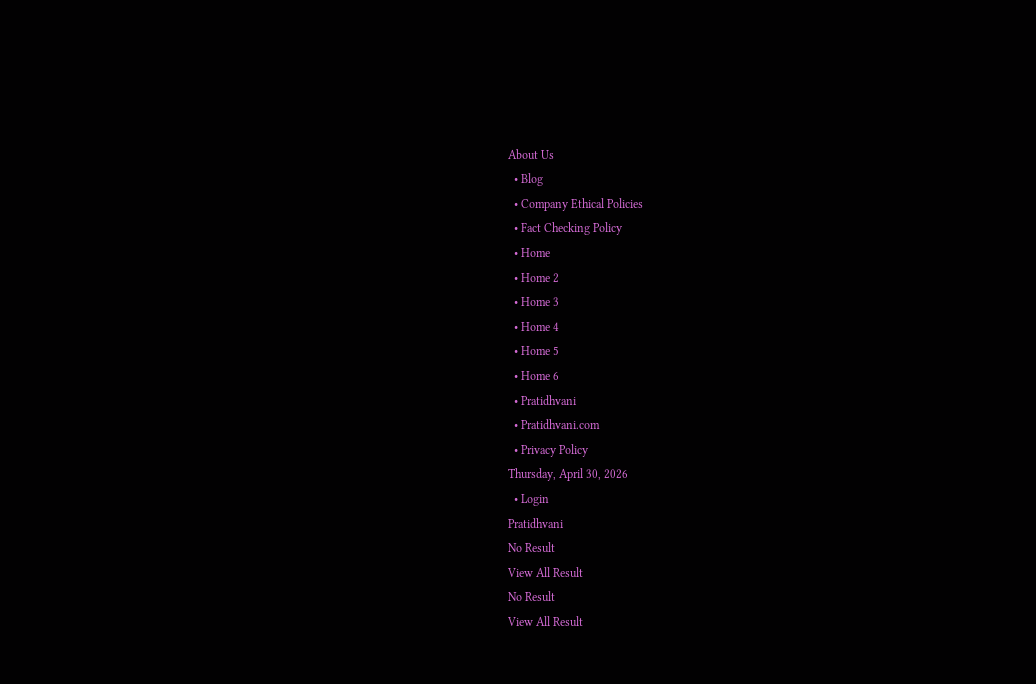About Us
  • Blog
  • Company Ethical Policies
  • Fact Checking Policy
  • Home
  • Home 2
  • Home 3
  • Home 4
  • Home 5
  • Home 6
  • Pratidhvani
  • Pratidhvani.com
  • Privacy Policy
Thursday, April 30, 2026
  • Login
Pratidhvani
No Result
View All Result
No Result
View All Result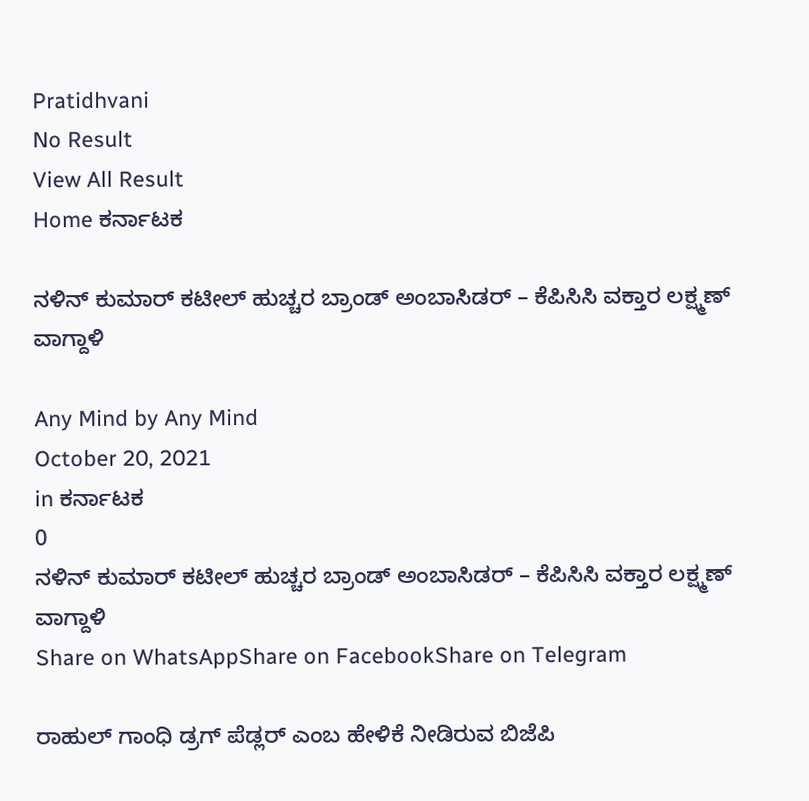Pratidhvani
No Result
View All Result
Home ಕರ್ನಾಟಕ

ನಳಿನ್ ಕುಮಾರ್ ಕಟೀಲ್ ಹುಚ್ಚರ ಬ್ರಾಂಡ್ ಅಂಬಾಸಿಡರ್ – ಕೆಪಿಸಿಸಿ ವಕ್ತಾರ ಲಕ್ಷ್ಮಣ್ ವಾಗ್ದಾಳಿ

Any Mind by Any Mind
October 20, 2021
in ಕರ್ನಾಟಕ
0
ನಳಿನ್ ಕುಮಾರ್ ಕಟೀಲ್ ಹುಚ್ಚರ ಬ್ರಾಂಡ್ ಅಂಬಾಸಿಡರ್ – ಕೆಪಿಸಿಸಿ ವಕ್ತಾರ ಲಕ್ಷ್ಮಣ್ ವಾಗ್ದಾಳಿ
Share on WhatsAppShare on FacebookShare on Telegram

ರಾಹುಲ್ ಗಾಂಧಿ ಡ್ರಗ್ ಪೆಡ್ಲರ್ ಎಂಬ ಹೇಳಿಕೆ ನೀಡಿರುವ ಬಿಜೆಪಿ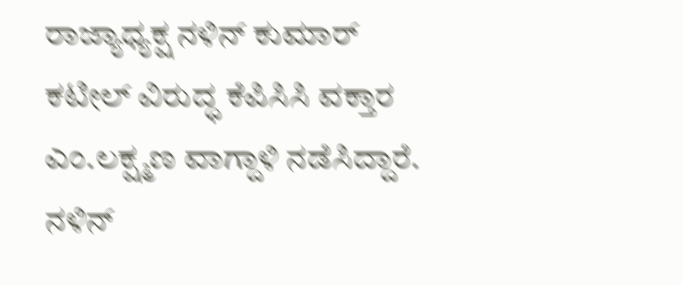ರಾಜ್ಯಾಧ್ಯಕ್ಷ ನಳಿನ್ ಕುಮಾರ್ ಕಟೀಲ್ ವಿರುದ್ಧ ಕೆಪಿಸಿಸಿ ವಕ್ತಾರ ಎಂ.ಲಕ್ಷ್ಮಣ ವಾಗ್ದಾಳಿ ನಡೆಸಿದ್ದಾರೆ. ನಳಿನ್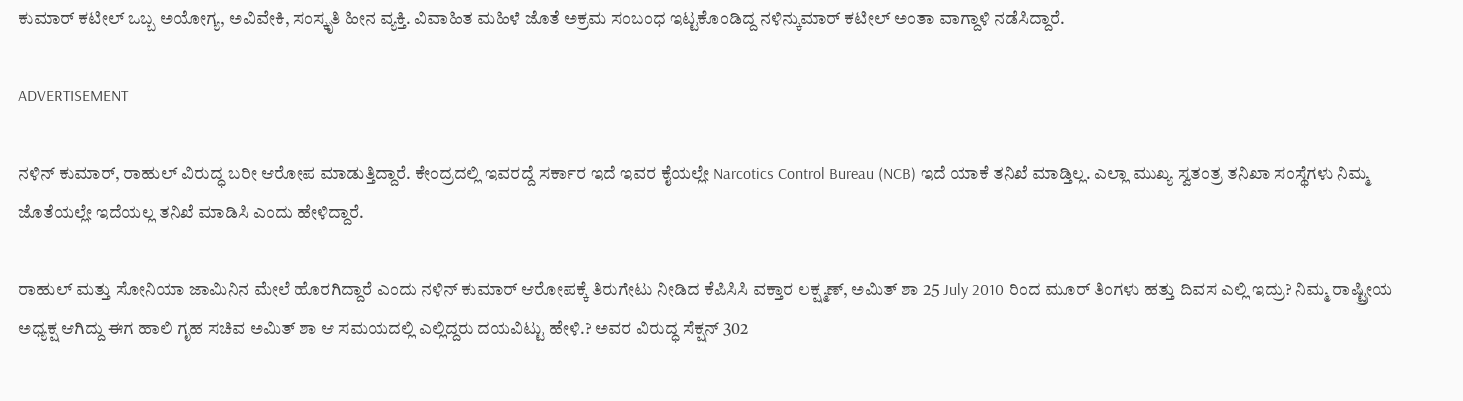ಕುಮಾರ್ ಕಟೀಲ್ ಒಬ್ಬ ಅಯೋಗ್ಯ, ಅವಿವೇಕಿ, ಸಂಸ್ಕೃತಿ ಹೀನ ವ್ಯಕ್ತಿ. ವಿವಾಹಿತ ಮಹಿಳೆ ಜೊತೆ ಅಕ್ರಮ ಸಂಬಂಧ ಇಟ್ಟಕೊಂಡಿದ್ದ ನಳಿನ್ಕುಮಾರ್ ಕಟೀಲ್ ಅಂತಾ ವಾಗ್ದಾಳಿ ನಡೆಸಿದ್ದಾರೆ.

ADVERTISEMENT

ನಳಿನ್ ಕುಮಾರ್, ರಾಹುಲ್ ವಿರುದ್ಧ ಬರೀ ಆರೋಪ ಮಾಡುತ್ತಿದ್ದಾರೆ. ಕೇಂದ್ರದಲ್ಲಿ ಇವರದ್ದೆ ಸರ್ಕಾರ ಇದೆ ಇವರ ಕೈಯಲ್ಲೇ Narcotics Control Bureau (NCB) ಇದೆ ಯಾಕೆ ತನಿಖೆ ಮಾಡ್ತಿಲ್ಲ. ಎಲ್ಲಾ ಮುಖ್ಯ ಸ್ವತಂತ್ರ ತನಿಖಾ ಸಂಸ್ಥೆಗಳು ನಿಮ್ಮ ಜೊತೆಯಲ್ಲೇ ಇದೆಯಲ್ಲ ತನಿಖೆ ಮಾಡಿಸಿ ಎಂದು ಹೇಳಿದ್ದಾರೆ.

ರಾಹುಲ್ ಮತ್ತು ಸೋನಿಯಾ ಜಾಮಿನಿನ ಮೇಲೆ ಹೊರಗಿದ್ದಾರೆ ಎಂದು ನಳಿನ್ ಕುಮಾರ್ ಆರೋಪಕ್ಕೆ ತಿರುಗೇಟು ನೀಡಿದ ಕೆಪಿಸಿಸಿ ವಕ್ತಾರ ಲಕ್ಷ್ಮಣ್, ಅಮಿತ್ ಶಾ 25 July 2010 ರಿಂದ ಮೂರ್ ತಿಂಗಳು ಹತ್ತು ದಿವಸ ಎಲ್ಲಿ ಇದ್ರು? ನಿಮ್ಮ ರಾಷ್ಟ್ರೀಯ ಅಧ್ಯಕ್ಷ ಆಗಿದ್ದು ಈಗ ಹಾಲಿ ಗೃಹ ಸಚಿವ ಅಮಿತ್ ಶಾ ಆ ಸಮಯದಲ್ಲಿ ಎಲ್ಲಿದ್ದರು ದಯವಿಟ್ಟು ಹೇಳಿ.? ಅವರ ವಿರುದ್ಧ ಸೆಕ್ಷನ್ 302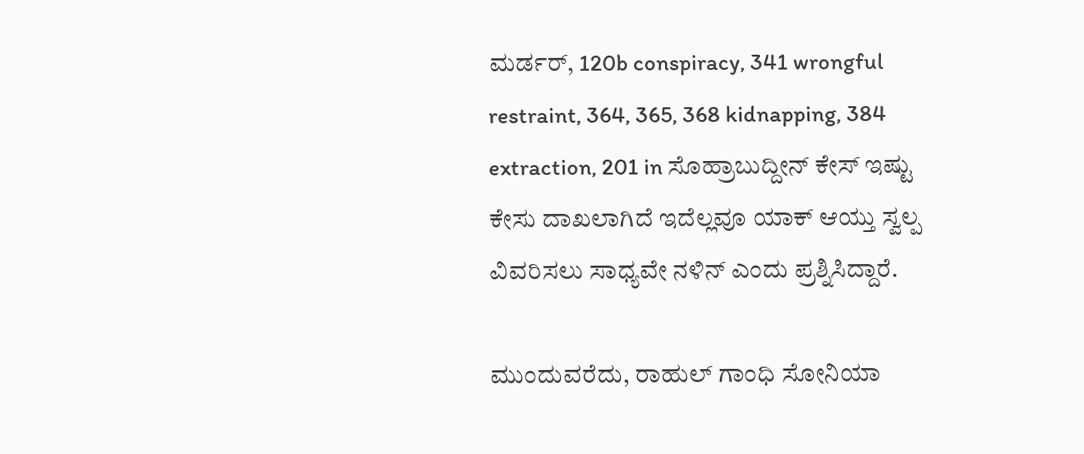ಮರ್ಡರ್, 120b conspiracy, 341 wrongful restraint, 364, 365, 368 kidnapping, 384 extraction, 201 in ಸೊಹ್ರಾಬುದ್ದೀನ್ ಕೇಸ್ ಇಷ್ಟು ಕೇಸು ದಾಖಲಾಗಿದೆ ಇದೆಲ್ಲವೂ ಯಾಕ್ ಆಯ್ತು ಸ್ವಲ್ಪ ವಿವರಿಸಲು ಸಾಧ್ಯವೇ ನಳಿನ್ ಎಂದು ಪ್ರಶ್ನಿಸಿದ್ದಾರೆ.

ಮುಂದುವರೆದು, ರಾಹುಲ್ ಗಾಂಧಿ ಸೋನಿಯಾ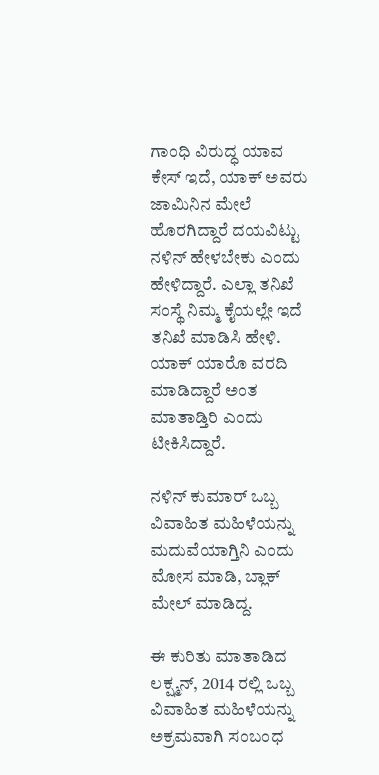ಗಾಂಧಿ ವಿರುದ್ಧ ಯಾವ ಕೇಸ್ ಇದೆ, ಯಾಕ್ ಅವರು ಜಾಮಿನಿನ ಮೇಲೆ ಹೊರಗಿದ್ದಾರೆ ದಯವಿಟ್ಟು ನಳಿನ್ ಹೇಳಬೇಕು ಎಂದು ಹೇಳಿದ್ದಾರೆ. ಎಲ್ಲಾ ತನಿಖೆ ಸಂಸ್ಥೆ ನಿಮ್ಮ ಕೈಯಲ್ಲೇ ಇದೆ ತನಿಖೆ ಮಾಡಿಸಿ ಹೇಳಿ. ಯಾಕ್ ಯಾರೊ ವರದಿ ಮಾಡಿದ್ದಾರೆ ಅಂತ ಮಾತಾಡ್ತಿರಿ ಎಂದು ಟೀಕಿಸಿದ್ದಾರೆ.

ನಳಿನ್ ಕುಮಾರ್ ಒಬ್ಬ ವಿವಾಹಿತ ಮಹಿಳೆಯನ್ನು ಮದುವೆಯಾಗ್ತಿನಿ ಎಂದು ಮೋಸ ಮಾಡಿ, ಬ್ಲಾಕ್ ಮೇಲ್ ಮಾಡಿದ್ದ.

ಈ ಕುರಿತು ಮಾತಾಡಿದ ಲಕ್ಷ್ಮನ್, 2014 ರಲ್ಲಿ ಒಬ್ಬ ವಿವಾಹಿತ ಮಹಿಳೆಯನ್ನು ಅಕ್ರಮವಾಗಿ ಸಂಬಂಧ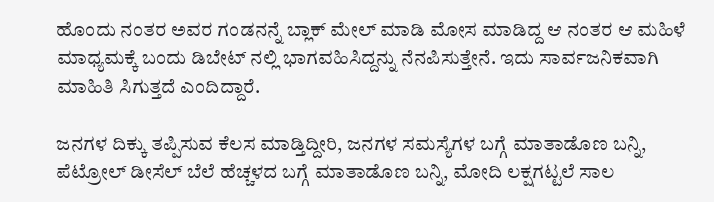ಹೊಂದು ನಂತರ ಅವರ ಗಂಡನನ್ನೆ ಬ್ಲಾಕ್ ಮೇಲ್ ಮಾಡಿ ಮೋಸ ಮಾಡಿದ್ದ ಆ ನಂತರ ಆ ಮಹಿಳೆ ಮಾಧ್ಯಮಕ್ಕೆ ಬಂದು ಡಿಬೇಟ್ ನಲ್ಲಿ ಭಾಗವಹಿಸಿದ್ದನ್ನು ನೆನಪಿಸುತ್ತೇನೆ. ಇದು ಸಾರ್ವಜನಿಕವಾಗಿ ಮಾಹಿತಿ ಸಿಗುತ್ತದೆ ಎಂದಿದ್ದಾರೆ.

ಜನಗಳ ದಿಕ್ಕು ತಪ್ಪಿಸುವ ಕೆಲಸ ಮಾಡ್ತಿದ್ದೀರಿ, ಜನಗಳ ಸಮಸ್ಯೆಗಳ ಬಗ್ಗೆ ಮಾತಾಡೊಣ ಬನ್ನಿ, ಪೆಟ್ರೋಲ್ ಡೀಸೆಲ್ ಬೆಲೆ ಹೆಚ್ಚಳದ ಬಗ್ಗೆ ಮಾತಾಡೊಣ ಬನ್ನಿ, ಮೋದಿ ಲಕ್ಷಗಟ್ಟಲೆ ಸಾಲ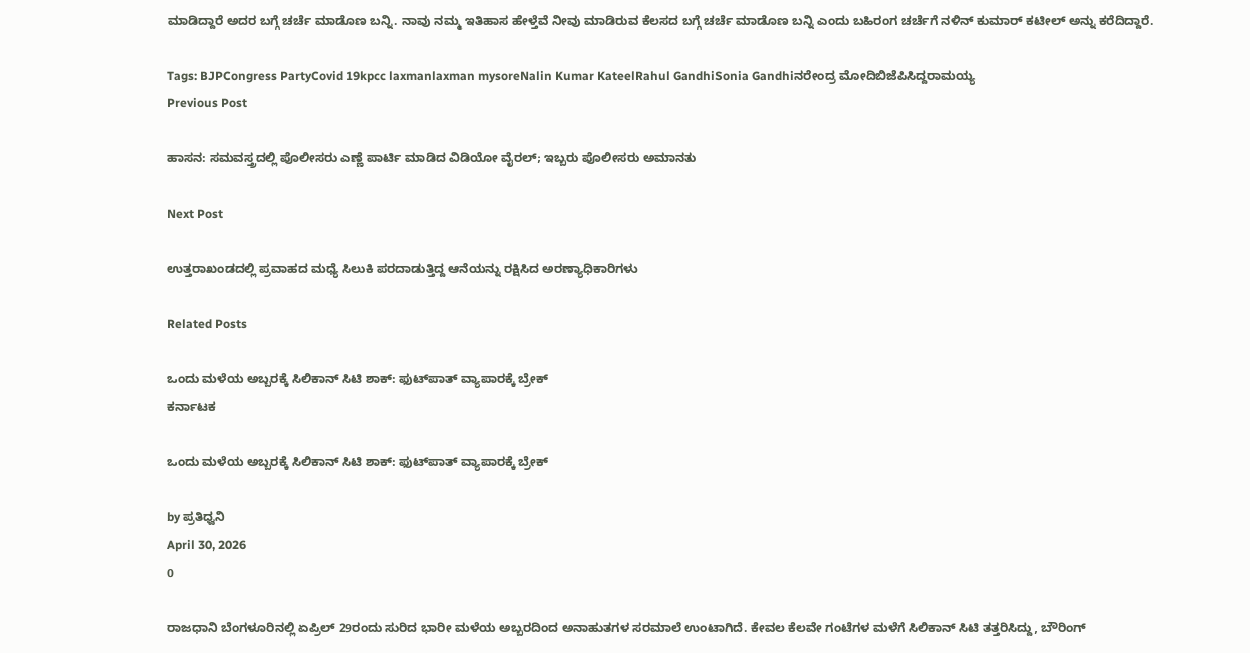ಮಾಡಿದ್ದಾರೆ ಅದರ ಬಗ್ಗೆ ಚರ್ಚೆ ಮಾಡೊಣ ಬನ್ನಿ. ನಾವು ನಮ್ಮ ಇತಿಹಾಸ ಹೇಳ್ತೆವೆ ನೀವು ಮಾಡಿರುವ ಕೆಲಸದ ಬಗ್ಗೆ ಚರ್ಚೆ ಮಾಡೊಣ ಬನ್ನಿ ಎಂದು ಬಹಿರಂಗ ಚರ್ಚೆಗೆ ನಳಿನ್ ಕುಮಾರ್ ಕಟೀಲ್ ಅನ್ನು ಕರೆದಿದ್ದಾರೆ.

Tags: BJPCongress PartyCovid 19kpcc laxmanlaxman mysoreNalin Kumar KateelRahul GandhiSonia Gandhiನರೇಂದ್ರ ಮೋದಿಬಿಜೆಪಿಸಿದ್ದರಾಮಯ್ಯ
Previous Post

ಹಾಸನ: ಸಮವಸ್ತ್ರದಲ್ಲಿ ಪೊಲೀಸರು ಎಣ್ಣೆ ಪಾರ್ಟಿ ಮಾಡಿದ ವಿಡಿಯೋ ವೈರಲ್; ಇಬ್ಬರು ಪೊಲೀಸರು ಅಮಾನತು

Next Post

ಉತ್ತರಾಖಂಡದಲ್ಲಿ ಪ್ರವಾಹದ ಮಧ್ಯೆ ಸಿಲುಕಿ ಪರದಾಡುತ್ತಿದ್ದ ಆನೆಯನ್ನು ರಕ್ಷಿಸಿದ ಅರಣ್ಯಾಧಿಕಾರಿಗಳು

Related Posts

ಒಂದು ಮಳೆಯ ಅಬ್ಬರಕ್ಕೆ ಸಿಲಿಕಾನ್ ಸಿಟಿ ಶಾಕ್: ಫುಟ್‌ಪಾತ್ ವ್ಯಾಪಾರಕ್ಕೆ ಬ್ರೇಕ್
ಕರ್ನಾಟಕ

ಒಂದು ಮಳೆಯ ಅಬ್ಬರಕ್ಕೆ ಸಿಲಿಕಾನ್ ಸಿಟಿ ಶಾಕ್: ಫುಟ್‌ಪಾತ್ ವ್ಯಾಪಾರಕ್ಕೆ ಬ್ರೇಕ್

by ಪ್ರತಿಧ್ವನಿ
April 30, 2026
0

ರಾಜಧಾನಿ ಬೆಂಗಳೂರಿನಲ್ಲಿ ಏಪ್ರಿಲ್ 29ರಂದು ಸುರಿದ ಭಾರೀ ಮಳೆಯ ಅಬ್ಬರದಿಂದ ಅನಾಹುತಗಳ ಸರಮಾಲೆ ಉಂಟಾಗಿದೆ. ಕೇವಲ ಕೆಲವೇ ಗಂಟೆಗಳ ಮಳೆಗೆ ಸಿಲಿಕಾನ್ ಸಿಟಿ ತತ್ತರಿಸಿದ್ದು, ಬೌರಿಂಗ್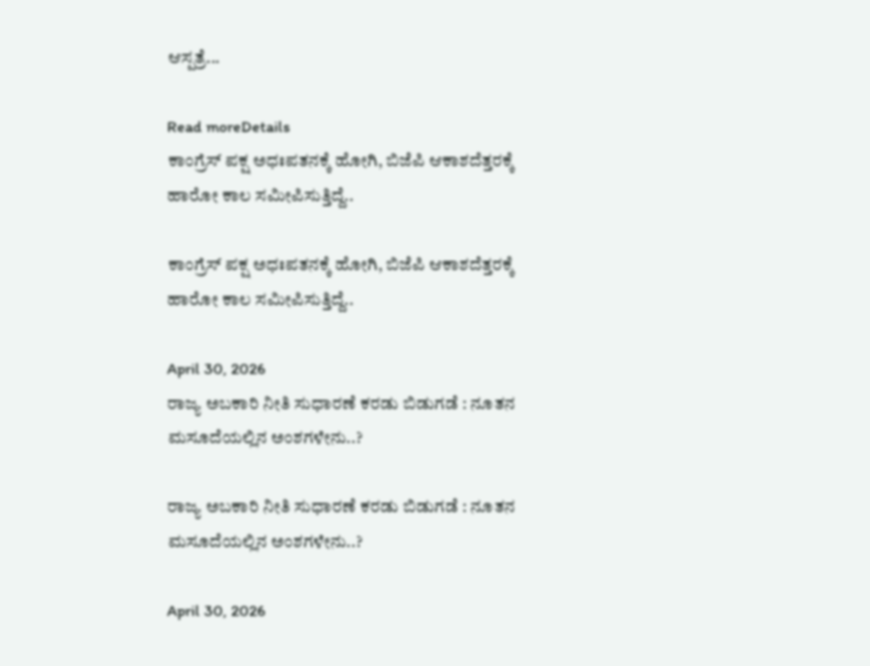ಆಸ್ಪತ್ರೆ...

Read moreDetails
ಕಾಂಗ್ರೆಸ್ ಪಕ್ಷ ಅಧಃಪತನಕ್ಕೆ ಹೋಗಿ, ಬಿಜೆಪಿ ಆಕಾಶದೆತ್ತರಕ್ಕೆ ಹಾರೋ ಕಾಲ ಸಮೀಪಿಸುತ್ತಿದ್ದೆ..

ಕಾಂಗ್ರೆಸ್ ಪಕ್ಷ ಅಧಃಪತನಕ್ಕೆ ಹೋಗಿ, ಬಿಜೆಪಿ ಆಕಾಶದೆತ್ತರಕ್ಕೆ ಹಾರೋ ಕಾಲ ಸಮೀಪಿಸುತ್ತಿದ್ದೆ..

April 30, 2026
ರಾಜ್ಯ ಅಬಕಾರಿ ನೀತಿ ಸುಧಾರಣೆ ಕರಡು ಬಿಡುಗಡೆ : ನೂತನ ಮಸೂದೆಯಲ್ಲಿನ ಅಂಶಗಳೇನು..?

ರಾಜ್ಯ ಅಬಕಾರಿ ನೀತಿ ಸುಧಾರಣೆ ಕರಡು ಬಿಡುಗಡೆ : ನೂತನ ಮಸೂದೆಯಲ್ಲಿನ ಅಂಶಗಳೇನು..?

April 30, 2026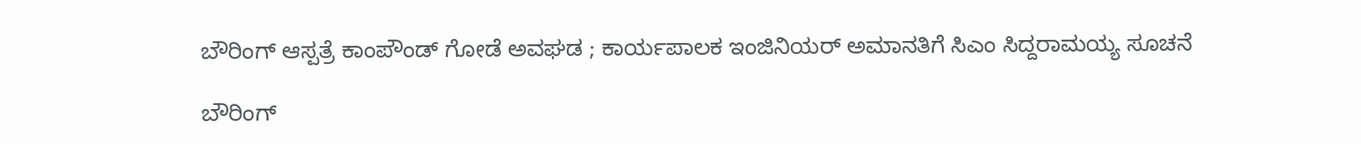ಬೌರಿಂಗ್ ಆಸ್ಪತ್ರೆ ಕಾಂಪೌಂಡ್ ಗೋಡೆ ಅವಘಡ ; ಕಾರ್ಯಪಾಲಕ ಇಂಜಿನಿಯರ್ ಅಮಾನತಿಗೆ ಸಿಎಂ ಸಿದ್ದರಾಮಯ್ಯ ಸೂಚನೆ

ಬೌರಿಂಗ್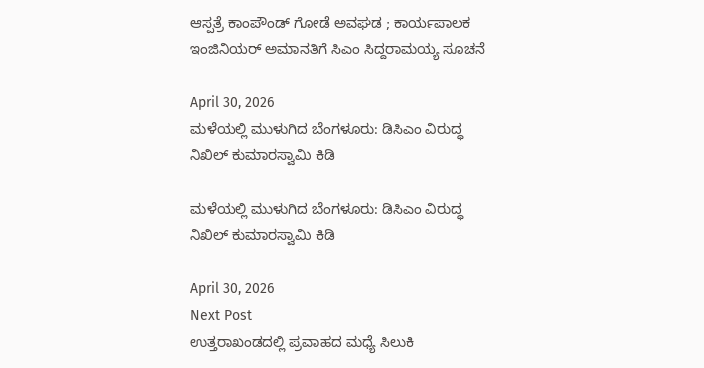ಆಸ್ಪತ್ರೆ ಕಾಂಪೌಂಡ್ ಗೋಡೆ ಅವಘಡ ; ಕಾರ್ಯಪಾಲಕ ಇಂಜಿನಿಯರ್ ಅಮಾನತಿಗೆ ಸಿಎಂ ಸಿದ್ದರಾಮಯ್ಯ ಸೂಚನೆ

April 30, 2026
ಮಳೆಯಲ್ಲಿ ಮುಳುಗಿದ ಬೆಂಗಳೂರು: ಡಿಸಿಎಂ ವಿರುದ್ಧ ನಿಖಿಲ್ ಕುಮಾರಸ್ವಾಮಿ ಕಿಡಿ

ಮಳೆಯಲ್ಲಿ ಮುಳುಗಿದ ಬೆಂಗಳೂರು: ಡಿಸಿಎಂ ವಿರುದ್ಧ ನಿಖಿಲ್ ಕುಮಾರಸ್ವಾಮಿ ಕಿಡಿ

April 30, 2026
Next Post
ಉತ್ತರಾಖಂಡದಲ್ಲಿ ಪ್ರವಾಹದ ಮಧ್ಯೆ ಸಿಲುಕಿ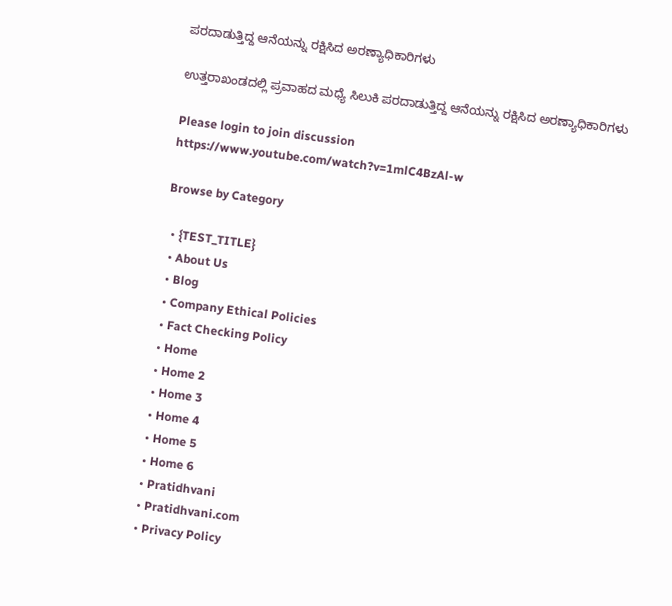ಪರದಾಡುತ್ತಿದ್ದ ಆನೆಯನ್ನು ರಕ್ಷಿಸಿದ ಅರಣ್ಯಾಧಿಕಾರಿಗಳು

ಉತ್ತರಾಖಂಡದಲ್ಲಿ ಪ್ರವಾಹದ ಮಧ್ಯೆ ಸಿಲುಕಿ ಪರದಾಡುತ್ತಿದ್ದ ಆನೆಯನ್ನು ರಕ್ಷಿಸಿದ ಅರಣ್ಯಾಧಿಕಾರಿಗಳು

Please login to join discussion
https://www.youtube.com/watch?v=1mlC4BzAl-w

Browse by Category

  • {TEST_TITLE}
  • About Us
  • Blog
  • Company Ethical Policies
  • Fact Checking Policy
  • Home
  • Home 2
  • Home 3
  • Home 4
  • Home 5
  • Home 6
  • Pratidhvani
  • Pratidhvani.com
  • Privacy Policy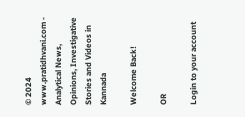© 2024 www.pratidhvani.com - Analytical News, Opinions, Investigative Stories and Videos in Kannada

Welcome Back!

OR

Login to your account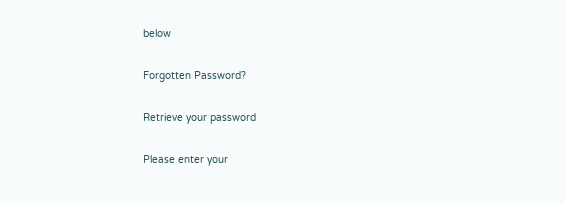below

Forgotten Password?

Retrieve your password

Please enter your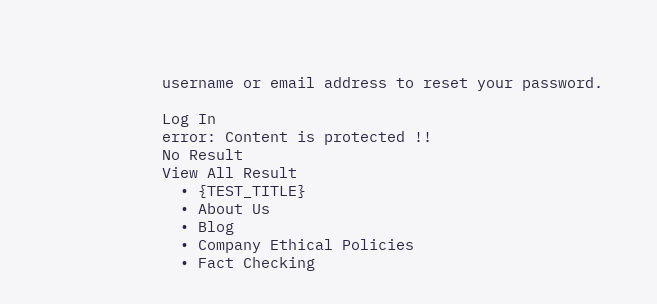username or email address to reset your password.

Log In
error: Content is protected !!
No Result
View All Result
  • {TEST_TITLE}
  • About Us
  • Blog
  • Company Ethical Policies
  • Fact Checking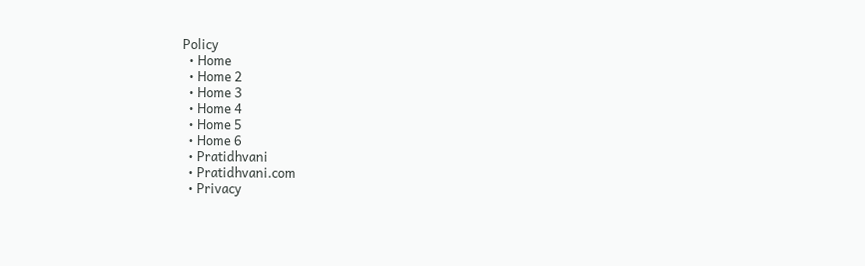Policy
  • Home
  • Home 2
  • Home 3
  • Home 4
  • Home 5
  • Home 6
  • Pratidhvani
  • Pratidhvani.com
  • Privacy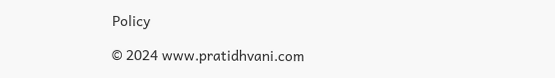Policy

© 2024 www.pratidhvani.com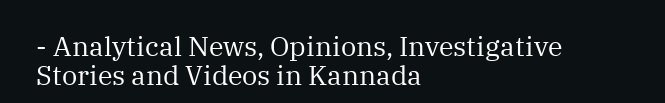- Analytical News, Opinions, Investigative Stories and Videos in Kannada